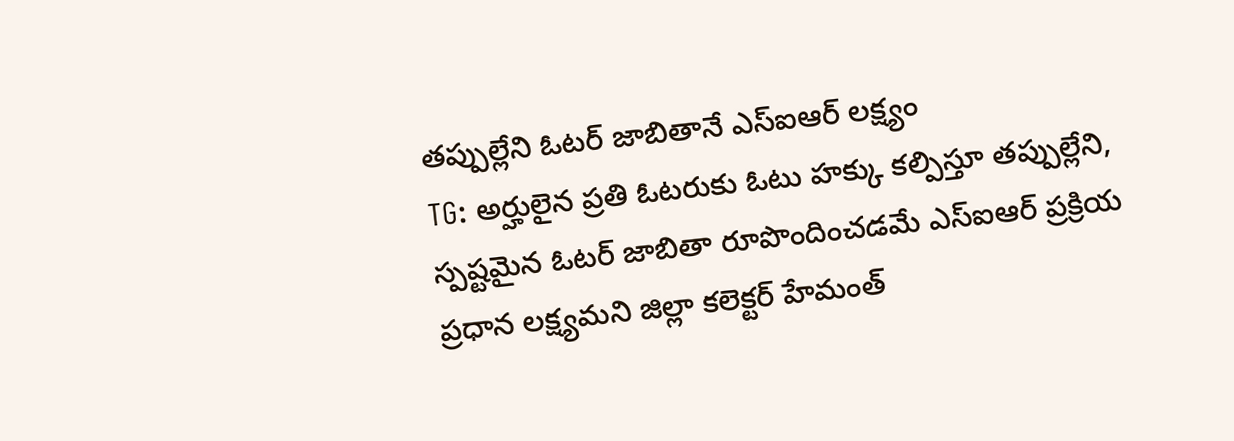తప్పుల్లేని ఓటర్ జాబితానే ఎస్ఐఆర్ లక్ష్యం
TG: అర్హులైన ప్రతి ఓటరుకు ఓటు హక్కు కల్పిస్తూ తప్పుల్లేని, స్పష్టమైన ఓటర్ జాబితా రూపొందించడమే ఎస్ఐఆర్ ప్రక్రియ ప్రధాన లక్ష్యమని జిల్లా కలెక్టర్ హేమంత్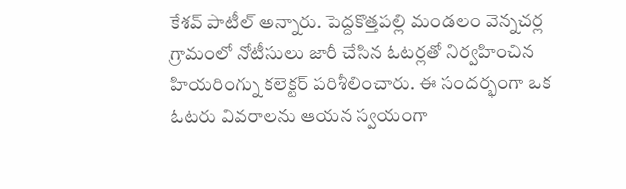కేశవ్ పాటీల్ అన్నారు. పెద్దకొత్తపల్లి మండలం వెన్నచర్ల గ్రామంలో నోటీసులు జారీ చేసిన ఓటర్లతో నిర్వహించిన హియరింగ్ను కలెక్టర్ పరిశీలించారు. ఈ సందర్భంగా ఒక ఓటరు వివరాలను ఆయన స్వయంగా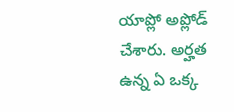యాప్లో అప్లోడ్ చేశారు. అర్హత ఉన్న ఏ ఒక్క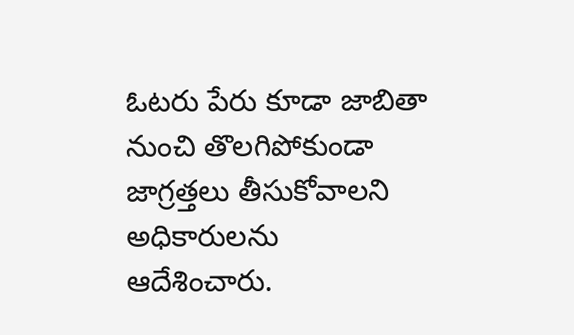ఓటరు పేరు కూడా జాబితా నుంచి తొలగిపోకుండా జాగ్రత్తలు తీసుకోవాలని అధికారులను ఆదేశించారు.